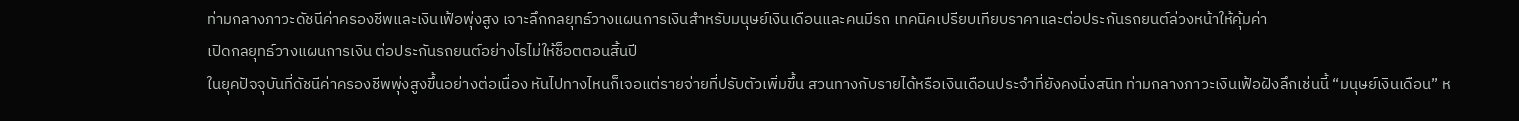ท่ามกลางภาวะดัชนีค่าครองชีพและเงินเฟ้อพุ่งสูง เจาะลึกกลยุทธ์วางแผนการเงินสำหรับมนุษย์เงินเดือนและคนมีรถ เทคนิคเปรียบเทียบราคาและต่อประกันรถยนต์ล่วงหน้าให้คุ้มค่า
เปิดกลยุทธ์วางแผนการเงิน ต่อประกันรถยนต์อย่างไรไม่ให้ช็อตตอนสิ้นปี
ในยุคปัจจุบันที่ดัชนีค่าครองชีพพุ่งสูงขึ้นอย่างต่อเนื่อง หันไปทางไหนก็เจอแต่รายจ่ายที่ปรับตัวเพิ่มขึ้น สวนทางกับรายได้หรือเงินเดือนประจำที่ยังคงนิ่งสนิท ท่ามกลางภาวะเงินเฟ้อฝังลึกเช่นนี้ “มนุษย์เงินเดือน” ห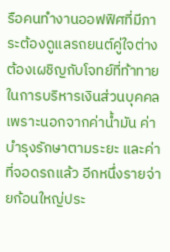รือคนทำงานออฟฟิศที่มีภาระต้องดูแลรถยนต์คู่ใจต่างต้องเผชิญกับโจทย์ที่ท้าทายในการบริหารเงินส่วนบุคคล เพราะนอกจากค่าน้ำมัน ค่าบำรุงรักษาตามระยะ และค่าที่จอดรถแล้ว อีกหนึ่งรายจ่ายก้อนใหญ่ประ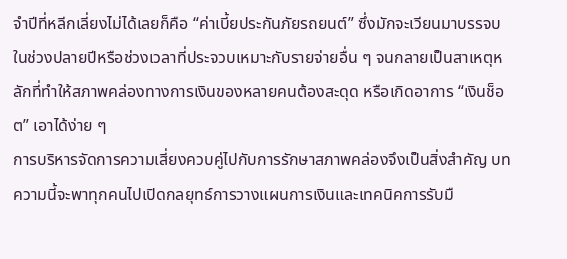จำปีที่หลีกเลี่ยงไม่ได้เลยก็คือ “ค่าเบี้ยประกันภัยรถยนต์” ซึ่งมักจะเวียนมาบรรจบในช่วงปลายปีหรือช่วงเวลาที่ประจวบเหมาะกับรายจ่ายอื่น ๆ จนกลายเป็นสาเหตุหลักที่ทำให้สภาพคล่องทางการเงินของหลายคนต้องสะดุด หรือเกิดอาการ “เงินช็อต” เอาได้ง่าย ๆ
การบริหารจัดการความเสี่ยงควบคู่ไปกับการรักษาสภาพคล่องจึงเป็นสิ่งสำคัญ บทความนี้จะพาทุกคนไปเปิดกลยุทธ์การวางแผนการเงินและเทคนิคการรับมื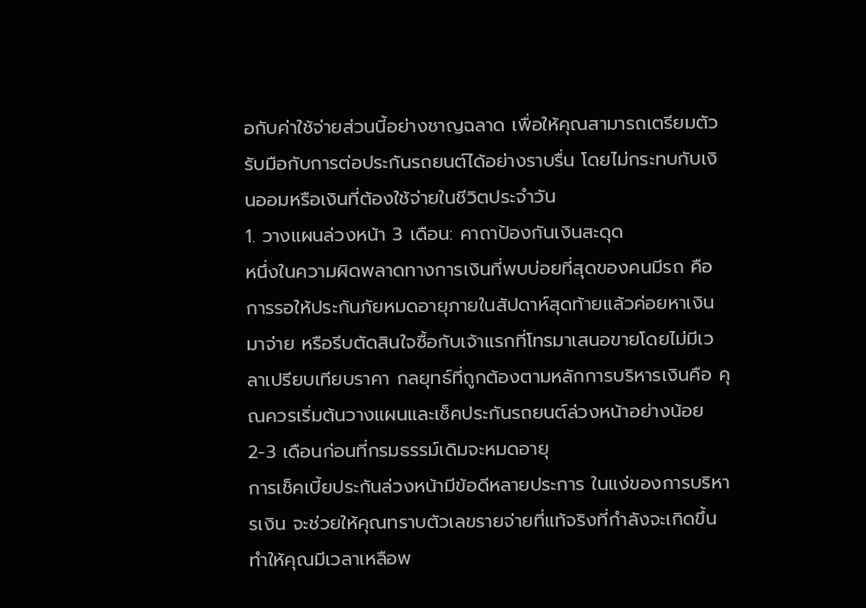อกับค่าใช้จ่ายส่วนนี้อย่างชาญฉลาด เพื่อให้คุณสามารถเตรียมตัวรับมือกับการต่อประกันรถยนต์ได้อย่างราบรื่น โดยไม่กระทบกับเงินออมหรือเงินที่ต้องใช้จ่ายในชีวิตประจำวัน
1. วางแผนล่วงหน้า 3 เดือน: คาถาป้องกันเงินสะดุด
หนึ่งในความผิดพลาดทางการเงินที่พบบ่อยที่สุดของคนมีรถ คือการรอให้ประกันภัยหมดอายุภายในสัปดาห์สุดท้ายแล้วค่อยหาเงินมาจ่าย หรือรีบตัดสินใจซื้อกับเจ้าแรกที่โทรมาเสนอขายโดยไม่มีเวลาเปรียบเทียบราคา กลยุทธ์ที่ถูกต้องตามหลักการบริหารเงินคือ คุณควรเริ่มต้นวางแผนและเช็คประกันรถยนต์ล่วงหน้าอย่างน้อย 2-3 เดือนก่อนที่กรมธรรม์เดิมจะหมดอายุ
การเช็คเบี้ยประกันล่วงหน้ามีข้อดีหลายประการ ในแง่ของการบริหารเงิน จะช่วยให้คุณทราบตัวเลขรายจ่ายที่แท้จริงที่กำลังจะเกิดขึ้น ทำให้คุณมีเวลาเหลือพ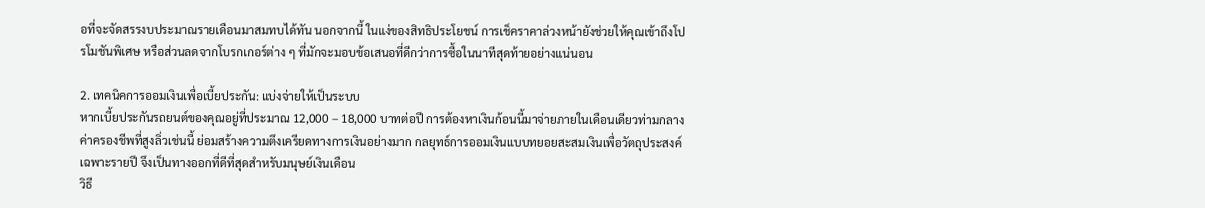อที่จะจัดสรรงบประมาณรายเดือนมาสมทบได้ทัน นอกจากนี้ ในแง่ของสิทธิประโยชน์ การเช็คราคาล่วงหน้ายังช่วยให้คุณเข้าถึงโปรโมชันพิเศษ หรือส่วนลดจากโบรกเกอร์ต่าง ๆ ที่มักจะมอบข้อเสนอที่ดีกว่าการซื้อในนาทีสุดท้ายอย่างแน่นอน

2. เทคนิคการออมเงินเพื่อเบี้ยประกัน: แบ่งจ่ายให้เป็นระบบ
หากเบี้ยประกันรถยนต์ของคุณอยู่ที่ประมาณ 12,000 – 18,000 บาทต่อปี การต้องหาเงินก้อนนี้มาจ่ายภายในเดือนเดียวท่ามกลางค่าครองชีพที่สูงลิ่วเช่นนี้ ย่อมสร้างความตึงเครียดทางการเงินอย่างมาก กลยุทธ์การออมเงินแบบทยอยสะสมเงินเพื่อวัตถุประสงค์เฉพาะรายปี จึงเป็นทางออกที่ดีที่สุดสำหรับมนุษย์เงินเดือน
วิธี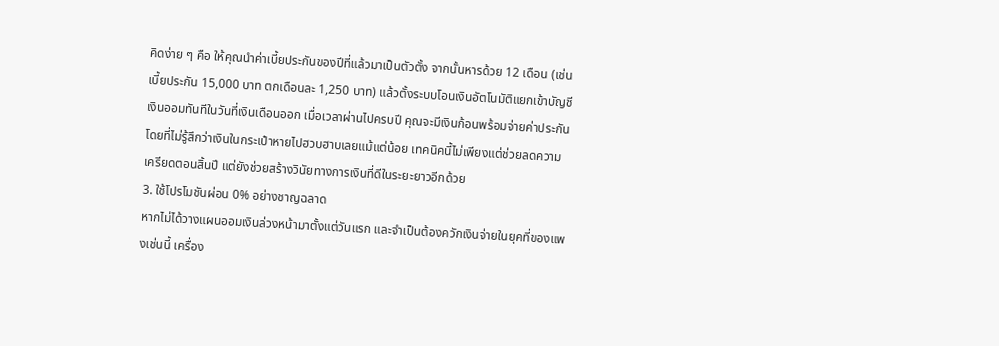คิดง่าย ๆ คือ ให้คุณนำค่าเบี้ยประกันของปีที่แล้วมาเป็นตัวตั้ง จากนั้นหารด้วย 12 เดือน (เช่น เบี้ยประกัน 15,000 บาท ตกเดือนละ 1,250 บาท) แล้วตั้งระบบโอนเงินอัตโนมัติแยกเข้าบัญชีเงินออมทันทีในวันที่เงินเดือนออก เมื่อเวลาผ่านไปครบปี คุณจะมีเงินก้อนพร้อมจ่ายค่าประกันโดยที่ไม่รู้สึกว่าเงินในกระเป๋าหายไปฮวบฮาบเลยแม้แต่น้อย เทคนิคนี้ไม่เพียงแต่ช่วยลดความเครียดตอนสิ้นปี แต่ยังช่วยสร้างวินัยทางการเงินที่ดีในระยะยาวอีกด้วย
3. ใช้โปรโมชันผ่อน 0% อย่างชาญฉลาด
หากไม่ได้วางแผนออมเงินล่วงหน้ามาตั้งแต่วันแรก และจำเป็นต้องควักเงินจ่ายในยุคที่ของแพงเช่นนี้ เครื่อง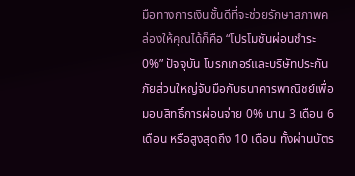มือทางการเงินชั้นดีที่จะช่วยรักษาสภาพคล่องให้คุณได้ก็คือ “โปรโมชันผ่อนชำระ 0%” ปัจจุบัน โบรกเกอร์และบริษัทประกันภัยส่วนใหญ่จับมือกับธนาคารพาณิชย์เพื่อมอบสิทธิ์การผ่อนจ่าย 0% นาน 3 เดือน 6 เดือน หรือสูงสุดถึง 10 เดือน ทั้งผ่านบัตร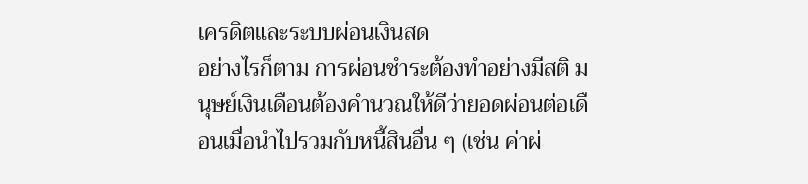เครดิตและระบบผ่อนเงินสด
อย่างไรก็ตาม การผ่อนชำระต้องทำอย่างมีสติ มนุษย์เงินเดือนต้องคำนวณให้ดีว่ายอดผ่อนต่อเดือนเมื่อนำไปรวมกับหนี้สินอื่น ๆ (เช่น ค่าผ่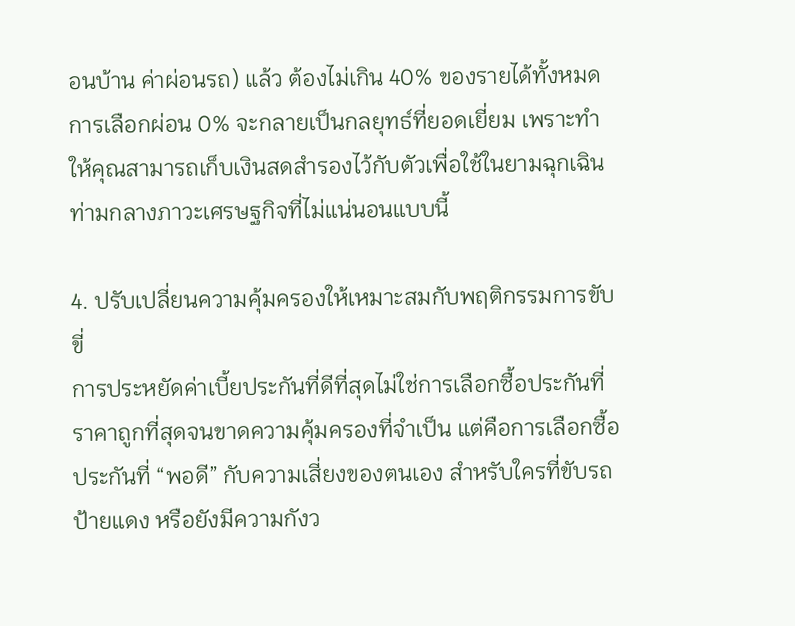อนบ้าน ค่าผ่อนรถ) แล้ว ต้องไม่เกิน 40% ของรายได้ทั้งหมด การเลือกผ่อน 0% จะกลายเป็นกลยุทธ์ที่ยอดเยี่ยม เพราะทำให้คุณสามารถเก็บเงินสดสำรองไว้กับตัวเพื่อใช้ในยามฉุกเฉิน ท่ามกลางภาวะเศรษฐกิจที่ไม่แน่นอนแบบนี้

4. ปรับเปลี่ยนความคุ้มครองให้เหมาะสมกับพฤติกรรมการขับขี่
การประหยัดค่าเบี้ยประกันที่ดีที่สุดไม่ใช่การเลือกซื้อประกันที่ราคาถูกที่สุดจนขาดความคุ้มครองที่จำเป็น แต่คือการเลือกซื้อประกันที่ “พอดี” กับความเสี่ยงของตนเอง สำหรับใครที่ขับรถป้ายแดง หรือยังมีความกังว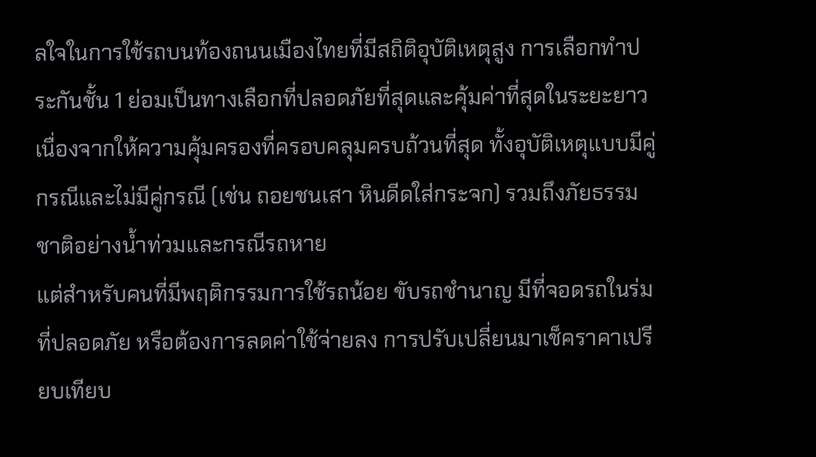ลใจในการใช้รถบนท้องถนนเมืองไทยที่มีสถิติอุบัติเหตุสูง การเลือกทำประกันชั้น 1 ย่อมเป็นทางเลือกที่ปลอดภัยที่สุดและคุ้มค่าที่สุดในระยะยาว เนื่องจากให้ความคุ้มครองที่ครอบคลุมครบถ้วนที่สุด ทั้งอุบัติเหตุแบบมีคู่กรณีและไม่มีคู่กรณี (เช่น ถอยชนเสา หินดีดใส่กระจก) รวมถึงภัยธรรมชาติอย่างน้ำท่วมและกรณีรถหาย
แต่สำหรับคนที่มีพฤติกรรมการใช้รถน้อย ขับรถชำนาญ มีที่จอดรถในร่มที่ปลอดภัย หรือต้องการลดค่าใช้จ่ายลง การปรับเปลี่ยนมาเช็คราคาเปรียบเทียบ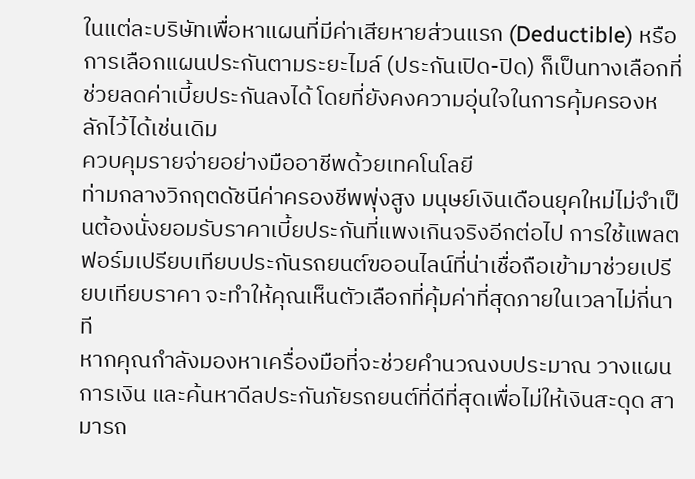ในแต่ละบริษัทเพื่อหาแผนที่มีค่าเสียหายส่วนแรก (Deductible) หรือการเลือกแผนประกันตามระยะไมล์ (ประกันเปิด-ปิด) ก็เป็นทางเลือกที่ช่วยลดค่าเบี้ยประกันลงได้ โดยที่ยังคงความอุ่นใจในการคุ้มครองหลักไว้ได้เช่นเดิม
ควบคุมรายจ่ายอย่างมืออาชีพด้วยเทคโนโลยี
ท่ามกลางวิกฤตดัชนีค่าครองชีพพุ่งสูง มนุษย์เงินเดือนยุคใหม่ไม่จำเป็นต้องนั่งยอมรับราคาเบี้ยประกันที่แพงเกินจริงอีกต่อไป การใช้แพลตฟอร์มเปรียบเทียบประกันรถยนต์ฃออนไลน์ที่น่าเชื่อถือเข้ามาช่วยเปรียบเทียบราคา จะทำให้คุณเห็นตัวเลือกที่คุ้มค่าที่สุดภายในเวลาไม่กี่นาที
หากคุณกำลังมองหาเครื่องมือที่จะช่วยคำนวณงบประมาณ วางแผนการเงิน และค้นหาดีลประกันภัยรถยนต์ที่ดีที่สุดเพื่อไม่ให้เงินสะดุด สามารถ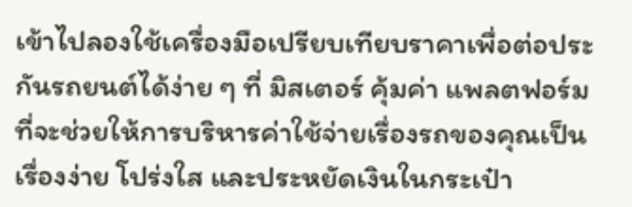เข้าไปลองใช้เครื่องมือเปรียบเทียบราคาเพื่อต่อประกันรถยนต์ได้ง่าย ๆ ที่ มิสเตอร์ คุ้มค่า แพลตฟอร์มที่จะช่วยให้การบริหารค่าใช้จ่ายเรื่องรถของคุณเป็นเรื่องง่าย โปร่งใส และประหยัดเงินในกระเป๋า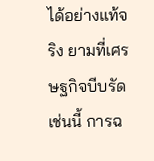ได้อย่างแท้จริง ยามที่เศรษฐกิจบีบรัดเช่นนี้ การฉ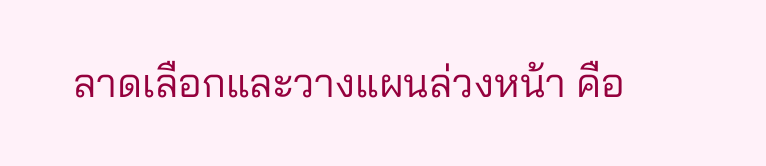ลาดเลือกและวางแผนล่วงหน้า คือ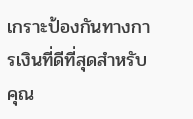เกราะป้องกันทางการเงินที่ดีที่สุดสำหรับคุณ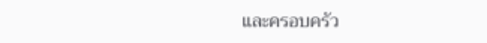และครอบครัว